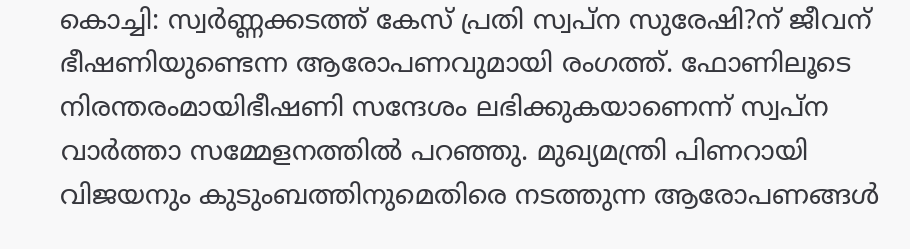കൊച്ചി: സ്വര്‍ണ്ണക്കടത്ത് കേസ് പ്രതി സ്വപ്ന സുരേഷി?ന് ജീവന് ഭീഷണിയുണ്ടെന്ന ആരോപണവുമായി രംഗത്ത്. ഫോണിലൂടെ നിരന്തരംമായിഭീഷണി സന്ദേശം ലഭിക്കുകയാണെന്ന് സ്വപ്ന വാര്‍ത്താ സമ്മേളനത്തില്‍ പറഞ്ഞു. മുഖ്യമന്ത്രി പിണറായി വിജയനും കുടുംബത്തിനുമെതിരെ നടത്തുന്ന ആരോപണങ്ങള്‍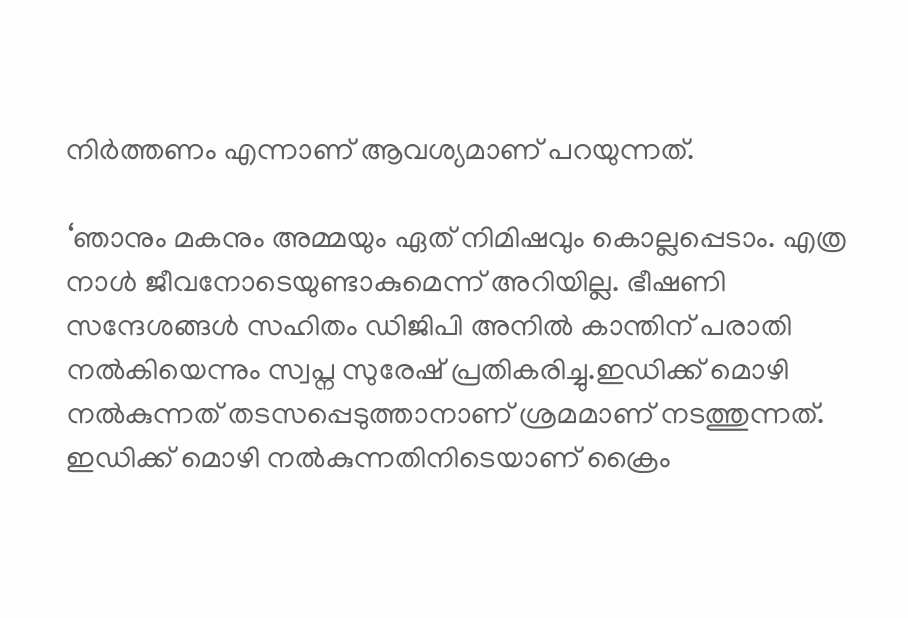നിര്‍ത്തണം എന്നാണ് ആവശ്യമാണ് പറയുന്നത്.

‘ഞാനും മകനും അമ്മയും ഏത് നിമിഷവും കൊല്ലപ്പെടാം. എത്ര നാള്‍ ജീവനോടെയുണ്ടാകുമെന്ന് അറിയില്ല. ഭീഷണി സന്ദേശങ്ങള്‍ സഹിതം ഡിജിപി അനില്‍ കാന്തിന് പരാതി നല്‍കിയെന്നും സ്വപ്ന സുരേഷ് പ്രതികരിച്ചു.ഇഡിക്ക് മൊഴി നല്‍കുന്നത് തടസപ്പെടുത്താനാണ് ശ്രമമാണ് നടത്തുന്നത്. ഇഡിക്ക് മൊഴി നല്‍കുന്നതിനിടെയാണ് ക്രൈം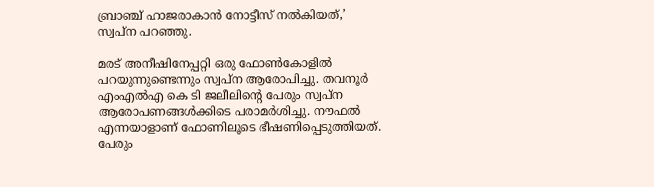ബ്രാഞ്ച് ഹാജരാകാന്‍ നോട്ടീസ് നല്‍കിയത്,’ സ്വപ്ന പറഞ്ഞു.

മരട് അനീഷിനേപ്പറ്റി ഒരു ഫോണ്‍കോളില്‍ പറയുന്നുണ്ടെന്നും സ്വപ്ന ആരോപിച്ചു. തവനൂര്‍ എംഎല്‍എ കെ ടി ജലീലിന്റെ പേരും സ്വപ്ന ആരോപണങ്ങള്‍ക്കിടെ പരാമര്‍ശിച്ചു. നൗഫല്‍ എന്നയാളാണ് ഫോണിലൂടെ ഭീഷണിപ്പെടുത്തിയത്. പേരും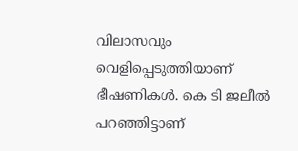വിലാസവും വെളിപ്പെടുത്തിയാണ് ഭീഷണികള്‍. കെ ടി ജലീല്‍ പറഞ്ഞിട്ടാണ്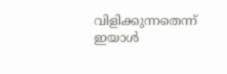വിളിക്കുന്നതെന്ന് ഇയാള്‍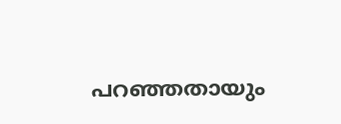പറഞ്ഞതായും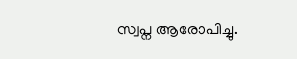സ്വപ്ന ആരോപിച്ചു.